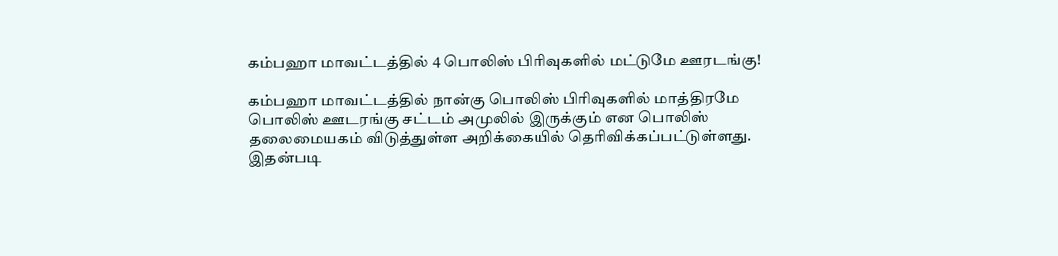கம்பஹா மாவட்டத்தில் 4 பொலிஸ் பிரிவுகளில் மட்டுமே ஊரடங்கு!

கம்பஹா மாவட்டத்தில் நான்கு பொலிஸ் பிரிவுகளில் மாத்திரமே பொலிஸ் ஊடரங்கு சட்டம் அமுலில் இருக்கும் என பொலிஸ் தலைமையகம் விடுத்துள்ள அறிக்கையில் தெரிவிக்கப்பட்டுள்ளது.
இதன்படி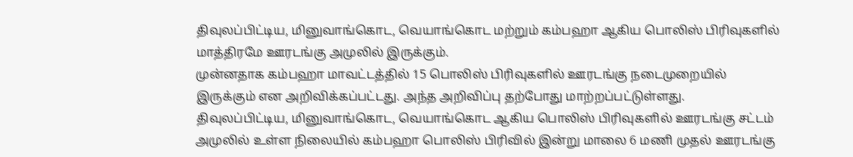திவுலப்பிட்டிய, மினுவாங்கொட, வெயாங்கொட மற்றும் கம்பஹா ஆகிய பொலிஸ் பிரிவுகளில் மாத்திரமே ஊரடங்கு அமுலில் இருக்கும்.
முன்னதாக கம்பஹா மாவட்டத்தில் 15 பொலிஸ் பிரிவுகளில் ஊரடங்கு நடைமுறையில் இருக்கும் என அறிவிக்கப்பட்டது. அந்த அறிவிப்பு தற்போது மாற்றப்பட்டுள்ளது.
திவுலப்பிட்டிய, மினுவாங்கொட, வெயாங்கொட ஆகிய பொலிஸ் பிரிவுகளில் ஊரடங்கு சட்டம் அமுலில் உள்ள நிலையில் கம்பஹா பொலிஸ் பிரிவில் இன்று மாலை 6 மணி முதல் ஊரடங்கு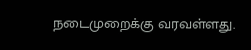நடைமுறைக்கு வரவள்ளது.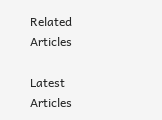Related Articles

Latest Articles